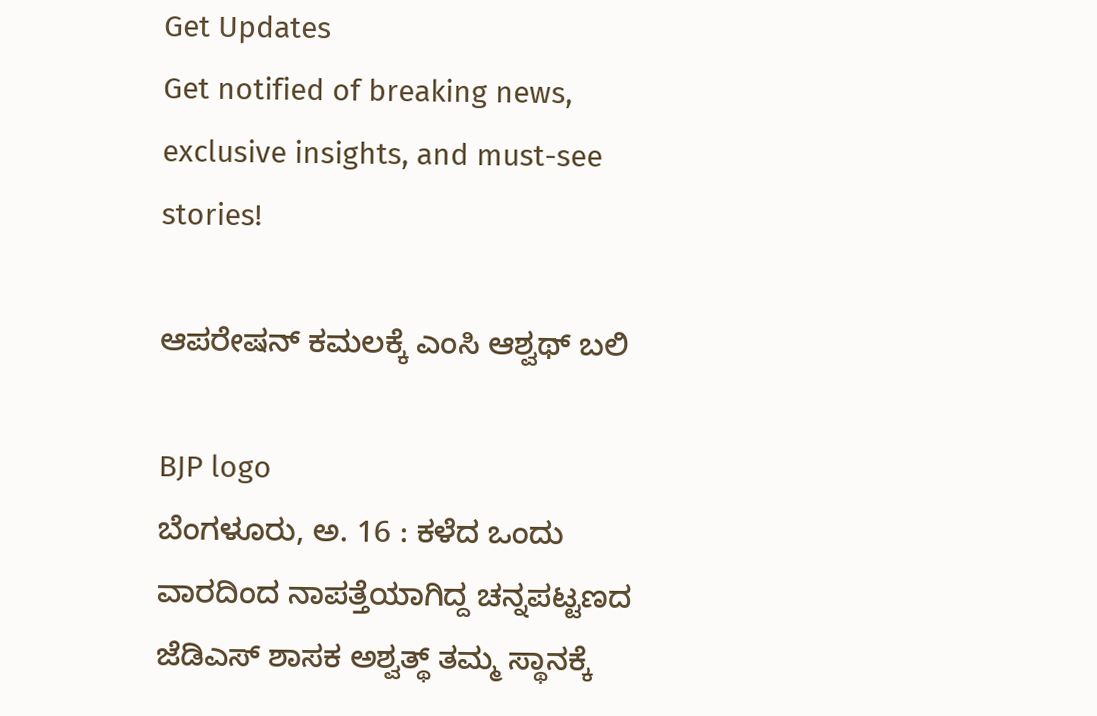Get Updates
Get notified of breaking news, exclusive insights, and must-see stories!

ಆಪರೇಷನ್ ಕಮಲಕ್ಕೆ ಎಂಸಿ ಆಶ್ವಥ್ ಬಲಿ

BJP logo
ಬೆಂಗಳೂರು, ಅ. 16 : ಕಳೆದ ಒಂದು ವಾರದಿಂದ ನಾಪತ್ತೆಯಾಗಿದ್ದ ಚನ್ನಪಟ್ಟಣದ ಜೆಡಿಎಸ್ ಶಾಸಕ ಅಶ್ವತ್ಥ್ ತಮ್ಮ ಸ್ಥಾನಕ್ಕೆ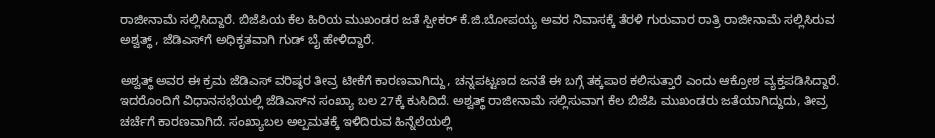ರಾಜೀನಾಮೆ ಸಲ್ಲಿಸಿದ್ದಾರೆ. ಬಿಜೆಪಿಯ ಕೆಲ ಹಿರಿಯ ಮುಖಂಡರ ಜತೆ ಸ್ಪೀಕರ್ ಕೆ.ಜಿ.ಬೋಪಯ್ಯ ಅವರ ನಿವಾಸಕ್ಕೆ ತೆರಳಿ ಗುರುವಾರ ರಾತ್ರಿ ರಾಜೀನಾಮೆ ಸಲ್ಲಿಸಿರುವ ಅಶ್ವತ್ಥ್ , ಜೆಡಿಎಸ್‌ಗೆ ಅಧಿಕೃತವಾಗಿ ಗುಡ್ ಬೈ ಹೇಳಿದ್ದಾರೆ.

ಅಶ್ವತ್ಥ್ ಅವರ ಈ ಕ್ರಮ ಜೆಡಿಎಸ್ ವರಿಷ್ಠರ ತೀವ್ರ ಟೀಕೆಗೆ ಕಾರಣವಾಗಿದ್ದು, ಚನ್ನಪಟ್ಟಣದ ಜನತೆ ಈ ಬಗ್ಗೆ ತಕ್ಕಪಾಠ ಕಲಿಸುತ್ತಾರೆ ಎಂದು ಆಕ್ರೋಶ ವ್ಯಕ್ತಪಡಿಸಿದ್ದಾರೆ. ಇದರೊಂದಿಗೆ ವಿಧಾನಸಭೆಯಲ್ಲಿ ಜೆಡಿಎಸ್‌ನ ಸಂಖ್ಯಾ ಬಲ 27ಕ್ಕೆ ಕುಸಿದಿದೆ. ಅಶ್ವತ್ಥ್ ರಾಜೀನಾಮೆ ಸಲ್ಲಿಸುವಾಗ ಕೆಲ ಬಿಜೆಪಿ ಮುಖಂಡರು ಜತೆಯಾಗಿದ್ದುದು, ತೀವ್ರ ಚರ್ಚೆಗೆ ಕಾರಣವಾಗಿದೆ. ಸಂಖ್ಯಾಬಲ ಅಲ್ಪಮತಕ್ಕೆ ಇಳಿದಿರುವ ಹಿನ್ನೆಲೆಯಲ್ಲಿ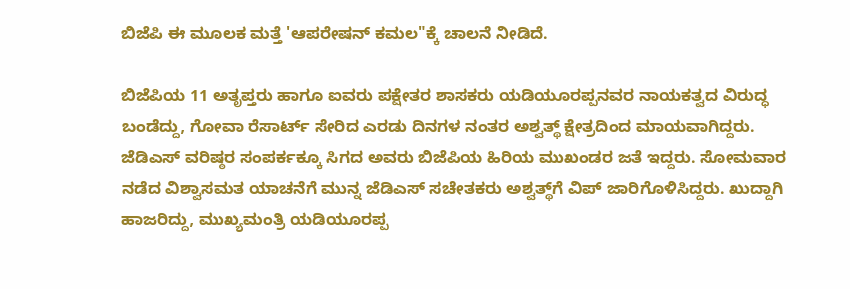ಬಿಜೆಪಿ ಈ ಮೂಲಕ ಮತ್ತೆ 'ಆಪರೇಷನ್ ಕಮಲ"ಕ್ಕೆ ಚಾಲನೆ ನೀಡಿದೆ.

ಬಿಜೆಪಿಯ 11 ಅತೃಪ್ತರು ಹಾಗೂ ಐವರು ಪಕ್ಷೇತರ ಶಾಸಕರು ಯಡಿಯೂರಪ್ಪನವರ ನಾಯಕತ್ವದ ವಿರುದ್ಧ ಬಂಡೆದ್ದು, ಗೋವಾ ರೆಸಾರ್ಟ್ ಸೇರಿದ ಎರಡು ದಿನಗಳ ನಂತರ ಅಶ್ವತ್ಥ್ ಕ್ಷೇತ್ರದಿಂದ ಮಾಯವಾಗಿದ್ದರು. ಜೆಡಿಎಸ್ ವರಿಷ್ಠರ ಸಂಪರ್ಕಕ್ಕೂ ಸಿಗದ ಅವರು ಬಿಜೆಪಿಯ ಹಿರಿಯ ಮುಖಂಡರ ಜತೆ ಇದ್ದರು. ಸೋಮವಾರ ನಡೆದ ವಿಶ್ವಾಸಮತ ಯಾಚನೆಗೆ ಮುನ್ನ ಜೆಡಿಎಸ್ ಸಚೇತಕರು ಅಶ್ವತ್ಥ್‌ಗೆ ವಿಪ್ ಜಾರಿಗೊಳಿಸಿದ್ದರು. ಖುದ್ದಾಗಿ ಹಾಜರಿದ್ದು, ಮುಖ್ಯಮಂತ್ರಿ ಯಡಿಯೂರಪ್ಪ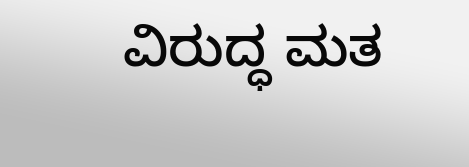ವಿರುದ್ಧ ಮತ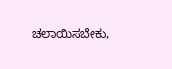ಚಲಾಯಿಸಬೇಕು,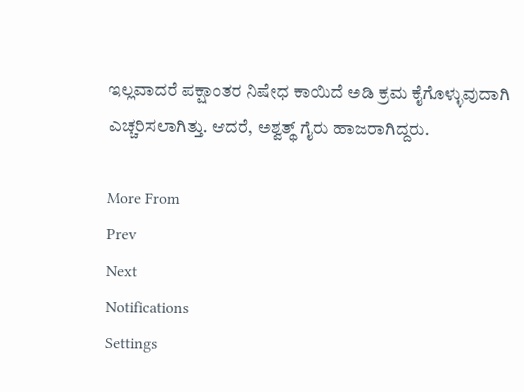ಇಲ್ಲವಾದರೆ ಪಕ್ಷಾಂತರ ನಿಷೇಧ ಕಾಯಿದೆ ಅಡಿ ಕ್ರಮ ಕೈಗೊಳ್ಳುವುದಾಗಿ ಎಚ್ಚರಿಸಲಾಗಿತ್ತು. ಆದರೆ, ಅಶ್ವತ್ಥ್ ಗೈರು ಹಾಜರಾಗಿದ್ದರು.

More From
Prev
Next
Notifications
Settings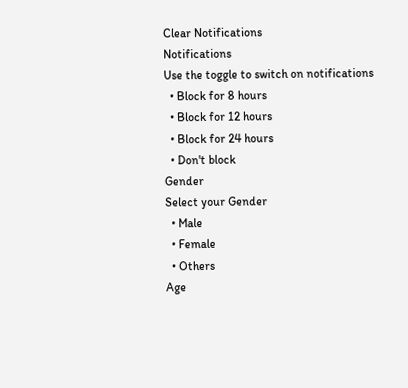Clear Notifications
Notifications
Use the toggle to switch on notifications
  • Block for 8 hours
  • Block for 12 hours
  • Block for 24 hours
  • Don't block
Gender
Select your Gender
  • Male
  • Female
  • Others
Age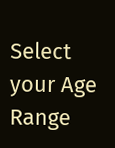Select your Age Range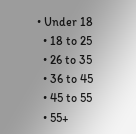• Under 18
  • 18 to 25
  • 26 to 35
  • 36 to 45
  • 45 to 55
  • 55+